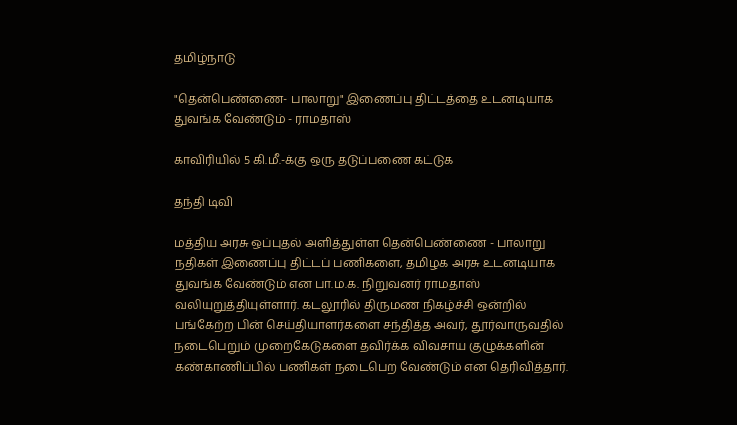தமிழ்நாடு

"தென்பெண்ணை- பாலாறு" இணைப்பு திட்டத்தை உடனடியாக துவங்க வேண்டும் - ராமதாஸ்

காவிரியில் 5 கி.மீ.-க்கு ஒரு தடுப்பணை கட்டுக

தந்தி டிவி

மத்திய அரசு ஒப்புதல் அளித்துள்ள தென்பெண்ணை - பாலாறு நதிகள் இணைப்பு திட்டப் பணிகளை, தமிழக அரசு உடனடியாக துவங்க வேண்டும் என பா.ம.க. நிறுவனர் ராமதாஸ் வலியுறுத்தியுள்ளார். கடலூரில் திருமண நிகழ்ச்சி ஒன்றில் பங்கேற்ற பின் செய்தியாளர்களை சந்தித்த அவர், தூர்வாருவதில் நடைபெறும் முறைகேடுகளை தவிர்க்க விவசாய குழுக்களின் கண்காணிப்பில் பணிகள் நடைபெற வேண்டும் என தெரிவித்தார்.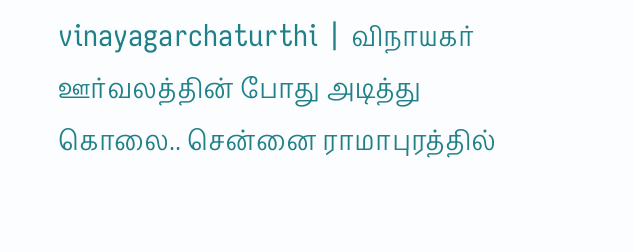vinayagarchaturthi | விநாயகர் ஊர்வலத்தின் போது அடித்து கொலை.. சென்னை ராமாபுரத்தில்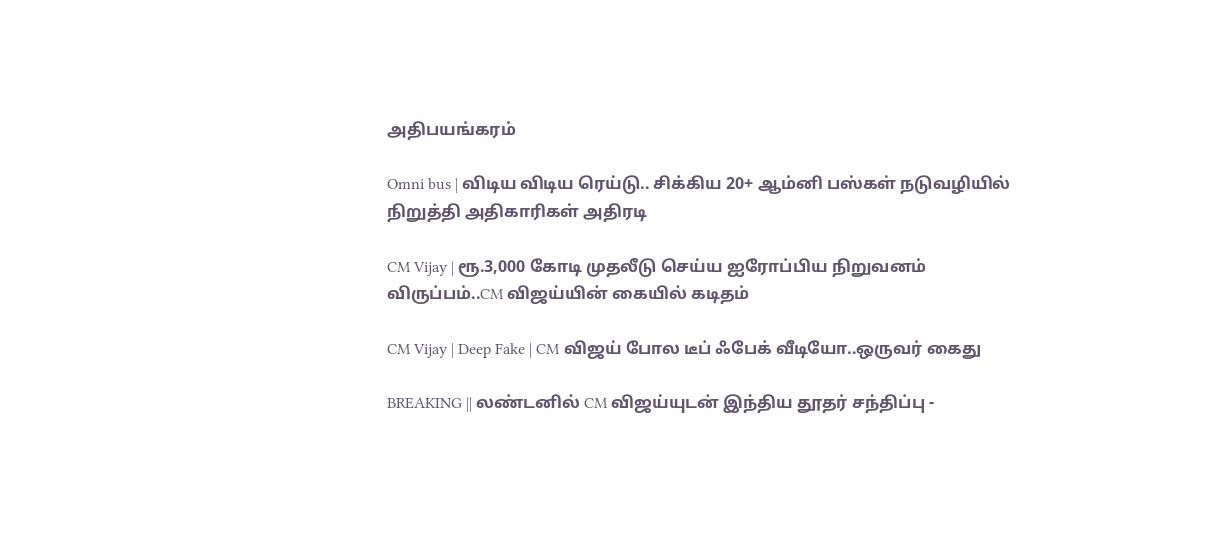அதிபயங்கரம்

Omni bus | விடிய விடிய ரெய்டு.. சிக்கிய 20+ ஆம்னி பஸ்கள் நடுவழியில் நிறுத்தி அதிகாரிகள் அதிரடி

CM Vijay | ரூ.3,000 கோடி முதலீடு செய்ய ஐரோப்பிய நிறுவனம் விருப்பம்..CM விஜய்யின் கையில் கடிதம்

CM Vijay | Deep Fake | CM விஜய் போல டீப் ஃபேக் வீடியோ..ஒருவர் கைது

BREAKING || லண்டனில் CM விஜய்யுடன் இந்திய தூதர் சந்திப்பு -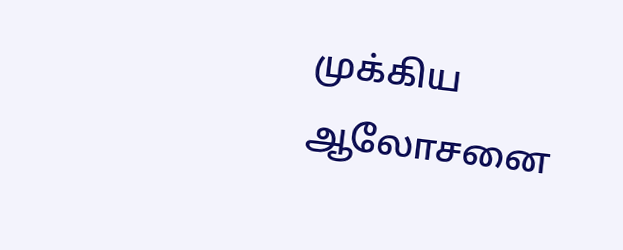முக்கிய ஆலோசனை